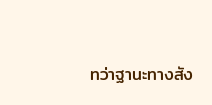ทว่าฐานะทางสัง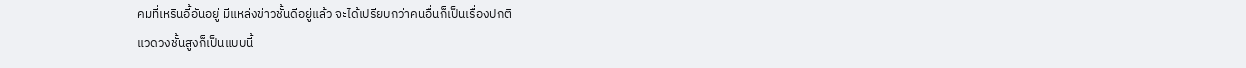คมที่เหรินอี้อันอยู่ มีแหล่งข่าวชั้นดีอยู่แล้ว จะได้เปรียบกว่าคนอื่นก็เป็นเรื่องปกติ
แวดวงชั้นสูงก็เป็นแบบนี้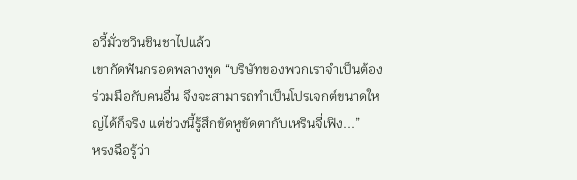อวี้มั่วซวินชินชาไปแล้ว
เขากัดฟันกรอดพลางพูด “บริษัทของพวกเราจำเป็นต้องร่วมมือกับคนอื่น จึงจะสามารถทำเป็นโปรเจกต์ขนาดใหญ่ได้ก็จริง แต่ช่วงนี้รู้สึกขัดหูขัดตากับเหรินจี่เฟิง...”
หรงฉือรู้ว่า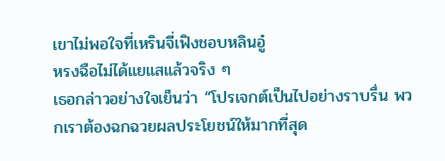เขาไม่พอใจที่เหรินจี่เฟิงชอบหลินอู๋
หรงฉือไม่ได้แยแสแล้วจริง ๆ
เธอกล่าวอย่างใจเย็นว่า “โปรเจกต์เป็นไปอย่างราบรื่น พวกเราต้องฉกฉวยผลประโยชน์ให้มากที่สุด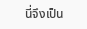นี่จึงเป็น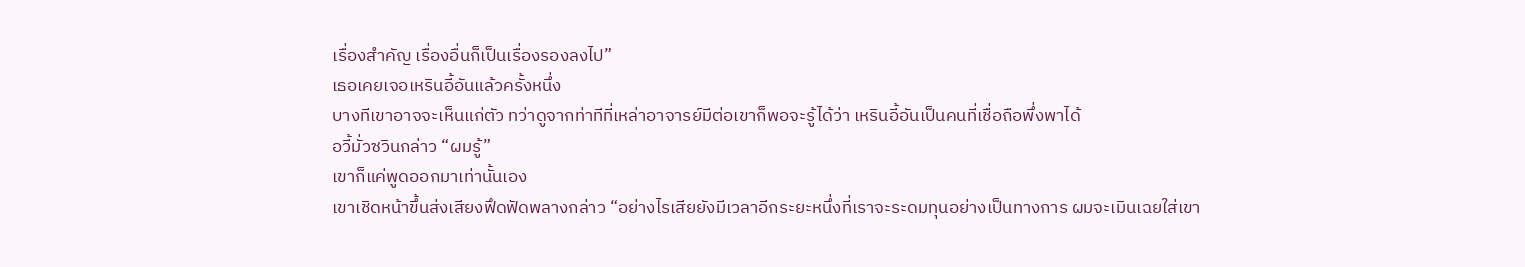เรื่องสำคัญ เรื่องอื่นก็เป็นเรื่องรองลงไป”
เธอเคยเจอเหรินอี้อันแล้วครั้งหนึ่ง
บางทีเขาอาจจะเห็นแก่ตัว ทว่าดูจากท่าทีที่เหล่าอาจารย์มีต่อเขาก็พอจะรู้ได้ว่า เหรินอี้อันเป็นคนที่เชื่อถือพึ่งพาได้
อวี้มั่วซวินกล่าว “ผมรู้”
เขาก็แค่พูดออกมาเท่านั้นเอง
เขาเชิดหน้าขึ้นส่งเสียงฟึดฟัดพลางกล่าว “อย่างไรเสียยังมีเวลาอีกระยะหนึ่งที่เราจะระดมทุนอย่างเป็นทางการ ผมจะเมินเฉยใส่เขา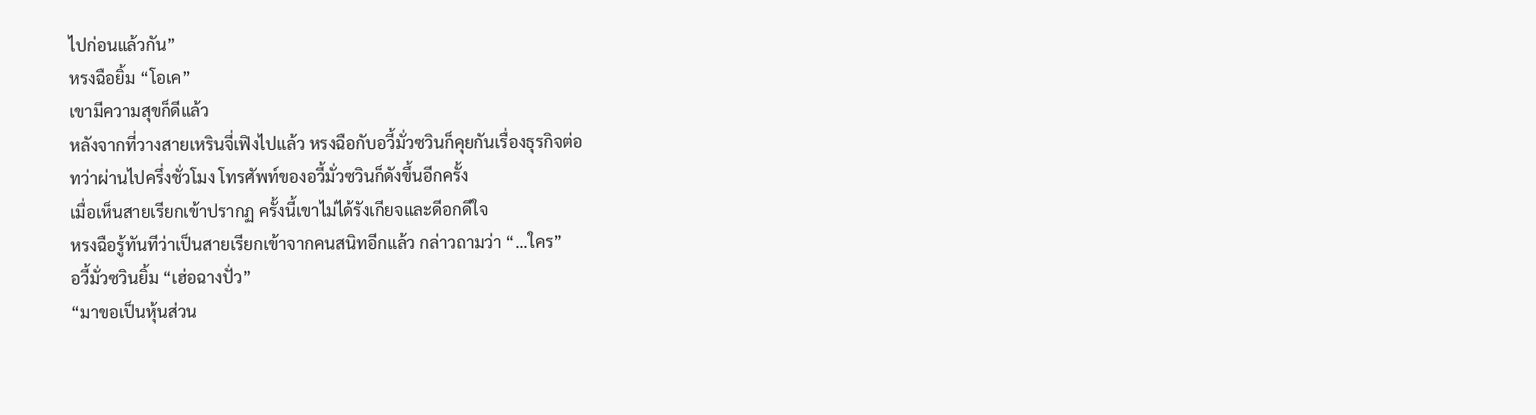ไปก่อนแล้วกัน”
หรงฉือยิ้ม “โอเค”
เขามีความสุขก็ดีแล้ว
หลังจากที่วางสายเหรินจี่เฟิงไปแล้ว หรงฉือกับอวี้มั่วซวินก็คุยกันเรื่องธุรกิจต่อ
ทว่าผ่านไปครึ่งชั่วโมง โทรศัพท์ของอวี้มั่วซวินก็ดังขึ้นอีกครั้ง
เมื่อเห็นสายเรียกเข้าปรากฏ ครั้งนี้เขาไม่ได้รังเกียจและดีอกดีใจ
หรงฉือรู้ทันทีว่าเป็นสายเรียกเข้าจากคนสนิทอีกแล้ว กล่าวถามว่า “...ใคร”
อวี้มั่วซวินยิ้ม “เฮ่อฉางปั่ว”
“มาขอเป็นหุ้นส่วน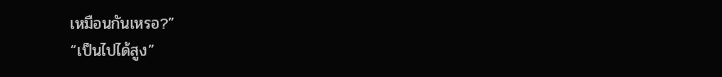เหมือนกันเหรอ?”
“เป็นไปได้สูง”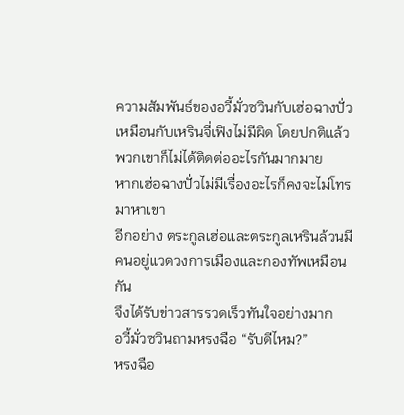ความสัมพันธ์ของอวี้มั่วซวินกับเฮ่อฉางปั่วเหมือนกับเหรินจี่เฟิงไม่มีผิด โดยปกติแล้วพวกเขาก็ไม่ได้ติดต่ออะไรกันมากมาย
หากเฮ่อฉางปั่วไม่มีเรื่องอะไรก็คงจะไม่โทรมาหาเขา
อีกอย่าง ตระกูลเฮ่อและตระกูลเหรินล้วนมีคนอยู่แวดวงการเมืองและกองทัพเหมือนกัน
จึงได้รับข่าวสารรวดเร็วทันใจอย่างมาก
อวี้มั่วซวินถามหรงฉือ “รับดีไหม?”
หรงฉือ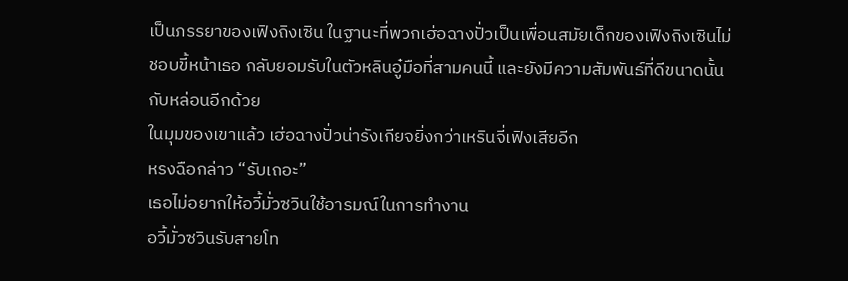เป็นภรรยาของเฟิงถิงเซิน ในฐานะที่พวกเฮ่อฉางปั่วเป็นเพื่อนสมัยเด็กของเฟิงถิงเซินไม่ชอบขี้หน้าเธอ กลับยอมรับในตัวหลินอู๋มือที่สามคนนี้ และยังมีความสัมพันธ์ที่ดีขนาดนั้นกับหล่อนอีกด้วย
ในมุมของเขาแล้ว เฮ่อฉางปั่วน่ารังเกียจยิ่งกว่าเหรินจี่เฟิงเสียอีก
หรงฉือกล่าว “รับเถอะ”
เธอไม่อยากให้อวี้มั่วซวินใช้อารมณ์ในการทำงาน
อวี้มั่วซวินรับสายโท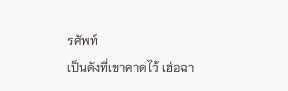รศัพท์
เป็นดังที่เขาคาดไว้ เฮ่อฉา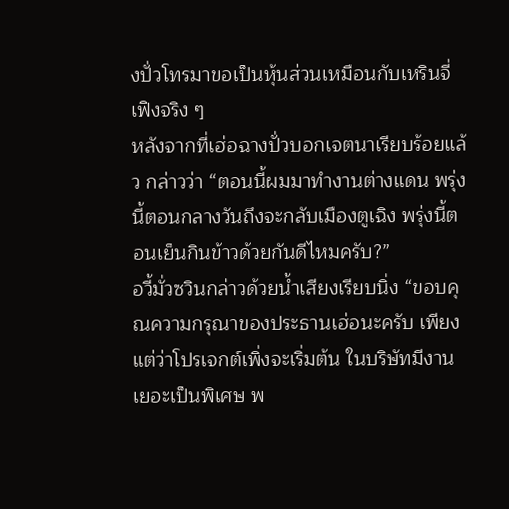งปั่วโทรมาขอเป็นหุ้นส่วนเหมือนกับเหรินจี่เฟิงจริง ๆ
หลังจากที่เฮ่อฉางปั่วบอกเจตนาเรียบร้อยแล้ว กล่าวว่า “ตอนนี้ผมมาทำงานต่างแดน พรุ่งนี้ตอนกลางวันถึงจะกลับเมืองตูเฉิง พรุ่งนี้ตอนเย็นกินข้าวด้วยกันดีไหมครับ?”
อวี้มั่วซวินกล่าวด้วยน้ำเสียงเรียบนิ่ง “ขอบคุณความกรุณาของประธานเฮ่อนะครับ เพียงแต่ว่าโปรเจกต์เพิ่งจะเริ่มต้น ในบริษัทมีงานเยอะเป็นพิเศษ พ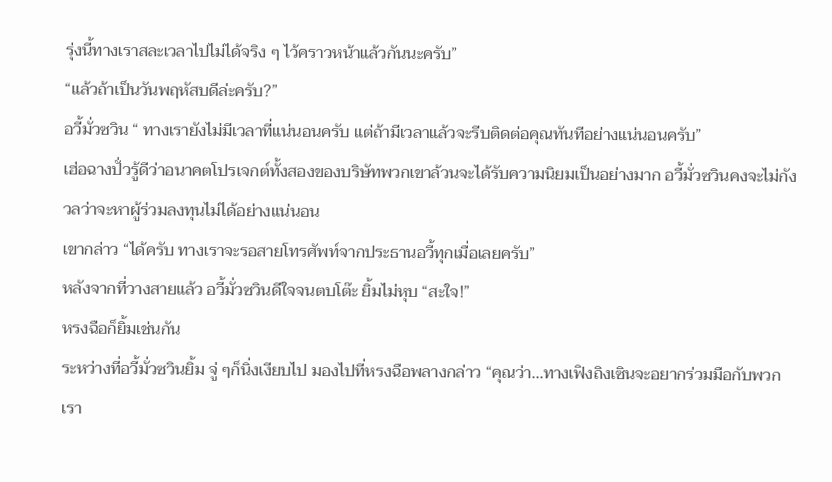รุ่งนี้ทางเราสละเวลาไปไม่ได้จริง ๆ ไว้คราวหน้าแล้วกันนะครับ”
“แล้วถ้าเป็นวันพฤหัสบดีล่ะครับ?”
อวี้มั่วซวิน “ ทางเรายังไม่มีเวลาที่แน่นอนครับ แต่ถ้ามีเวลาแล้วจะรีบติดต่อคุณทันทีอย่างแน่นอนครับ”
เฮ่อฉางปั่วรู้ดีว่าอนาคตโปรเจกต์ทั้งสองของบริษัทพวกเขาล้วนจะได้รับความนิยมเป็นอย่างมาก อวี้มั่วซวินคงจะไม่กังวลว่าจะหาผู้ร่วมลงทุนไม่ได้อย่างแน่นอน
เขากล่าว “ได้ครับ ทางเราจะรอสายโทรศัพท์จากประธานอวี้ทุกเมื่อเลยครับ”
หลังจากที่วางสายแล้ว อวี้มั่วซวินดีใจจนตบโต๊ะ ยิ้มไม่หุบ “สะใจ!”
หรงฉือก็ยิ้มเช่นกัน
ระหว่างที่อวี้มั่วซวินยิ้ม จู่ ๆก็นิ่งเงียบไป มองไปที่หรงฉือพลางกล่าว “คุณว่า...ทางเฟิงถิงเซินจะอยากร่วมมือกับพวกเรา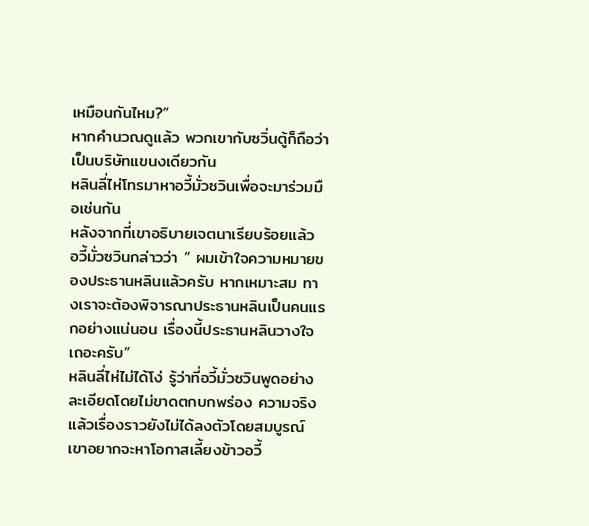เหมือนกันไหม?”
หากคำนวณดูแล้ว พวกเขากับซวิ่นตู้ก็ถือว่าเป็นบริษัทแขนงเดียวกัน
หลินลี่ไห่โทรมาหาอวี้มั่วซวินเพื่อจะมาร่วมมือเช่นกัน
หลังจากที่เขาอธิบายเจตนาเรียบร้อยแล้ว อวี้มั่วซวินกล่าวว่า “ ผมเข้าใจความหมายของประธานหลินแล้วครับ หากเหมาะสม ทางเราจะต้องพิจารณาประธานหลินเป็นคนแรกอย่างแน่นอน เรื่องนี้ประธานหลินวางใจเถอะครับ”
หลินลี่ไห่ไม่ได้โง่ รู้ว่าที่อวี้มั่วซวินพูดอย่างละเอียดโดยไม่ขาดตกบกพร่อง ความจริงแล้วเรื่องราวยังไม่ได้ลงตัวโดยสมบูรณ์
เขาอยากจะหาโอกาสเลี้ยงข้าวอวี้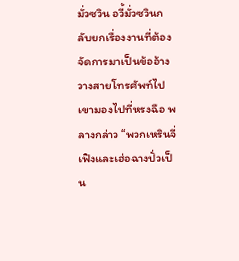มั่วซวิน อวี้มั่วซวินกลับยกเรื่องงานที่ต้องจัดการมาเป็นข้ออ้างวางสายโทรศัพท์ไป
เขามองไปที่หรงฉือ พลางกล่าว “พวกเหรินจี่เฟิงและเฮ่อฉางปั่วเป็น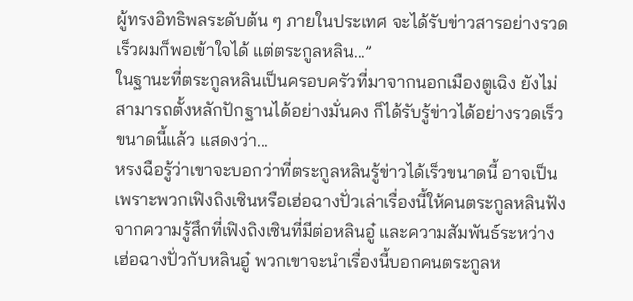ผู้ทรงอิทธิพลระดับต้น ๆ ภายในประเทศ จะได้รับข่าวสารอย่างรวดเร็วผมก็พอเข้าใจได้ แต่ตระกูลหลิน...”
ในฐานะที่ตระกูลหลินเป็นครอบครัวที่มาจากนอกเมืองตูเฉิง ยังไม่สามารถตั้งหลักปักฐานได้อย่างมั่นคง ก็ได้รับรู้ข่าวได้อย่างรวดเร็วขนาดนี้แล้ว แสดงว่า...
หรงฉือรู้ว่าเขาจะบอกว่าที่ตระกูลหลินรู้ข่าวได้เร็วขนาดนี้ อาจเป็นเพราะพวกเฟิงถิงเซินหรือเฮ่อฉางปั่วเล่าเรื่องนี้ให้คนตระกูลหลินฟัง
จากความรู้สึกที่เฟิงถิงเซินที่มีต่อหลินอู๋ และความสัมพันธ์ระหว่างเฮ่อฉางปั่วกับหลินอู๋ พวกเขาจะนำเรื่องนี้บอกคนตระกูลห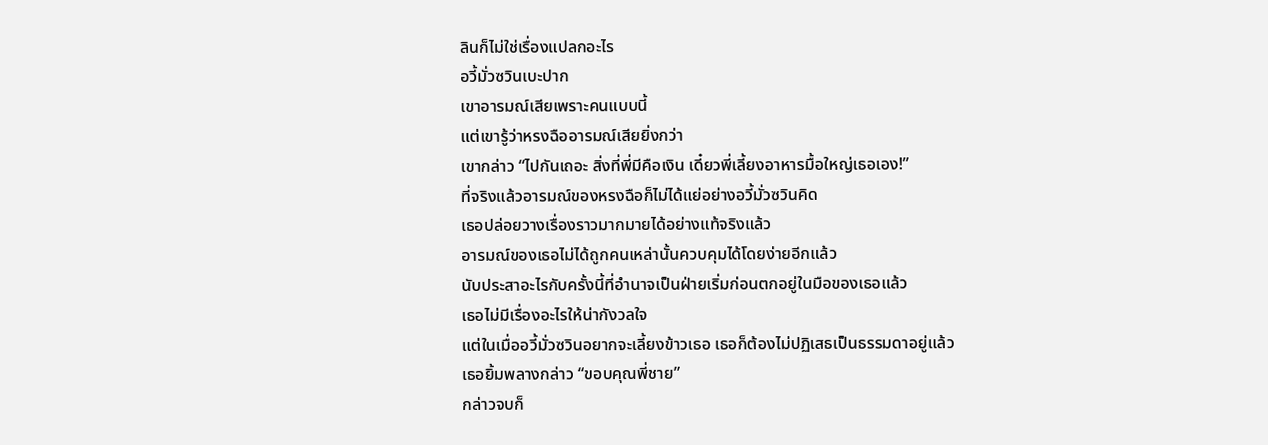ลินก็ไม่ใช่เรื่องแปลกอะไร
อวี้มั่วซวินเบะปาก
เขาอารมณ์เสียเพราะคนแบบนี้
แต่เขารู้ว่าหรงฉืออารมณ์เสียยิ่งกว่า
เขากล่าว “ไปกันเถอะ สิ่งที่พี่มีคือเงิน เดี๋ยวพี่เลี้ยงอาหารมื้อใหญ่เธอเอง!”
ที่จริงแล้วอารมณ์ของหรงฉือก็ไม่ได้แย่อย่างอวี้มั่วซวินคิด
เธอปล่อยวางเรื่องราวมากมายได้อย่างแท้จริงแล้ว
อารมณ์ของเธอไม่ได้ถูกคนเหล่านั้นควบคุมได้โดยง่ายอีกแล้ว
นับประสาอะไรกับครั้งนี้ที่อำนาจเป็นฝ่ายเริ่มก่อนตกอยู่ในมือของเธอแล้ว
เธอไม่มีเรื่องอะไรให้น่ากังวลใจ
แต่ในเมื่ออวี้มั่วซวินอยากจะเลี้ยงข้าวเธอ เธอก็ต้องไม่ปฏิเสธเป็นธรรมดาอยู่แล้ว
เธอยิ้มพลางกล่าว “ขอบคุณพี่ชาย”
กล่าวจบก็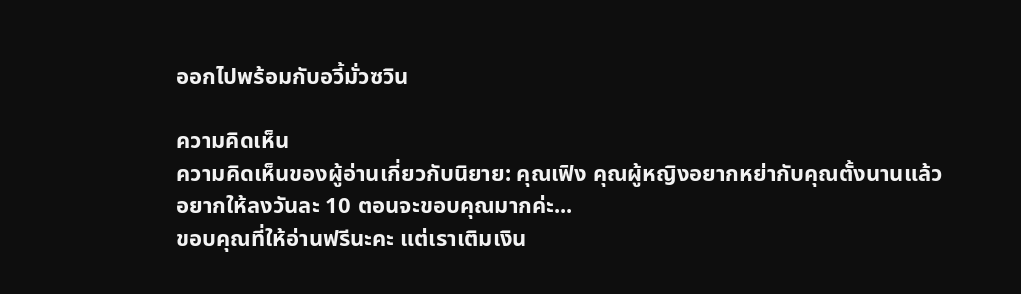ออกไปพร้อมกับอวี้มั่วซวิน

ความคิดเห็น
ความคิดเห็นของผู้อ่านเกี่ยวกับนิยาย: คุณเฟิง คุณผู้หญิงอยากหย่ากับคุณตั้งนานแล้ว
อยากให้ลงวันละ 10 ตอนจะขอบคุณมากค่ะ...
ขอบคุณที่ให้อ่านฟรีนะคะ แต่เราเติมเงิน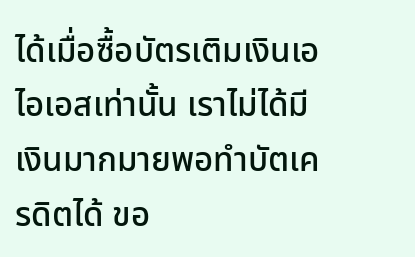ได้เมื่อซื้อบัตรเติมเงินเอไอเอสเท่านั้น เราไม่ได้มีเงินมากมายพอทำบัตเครดิตได้ ขอ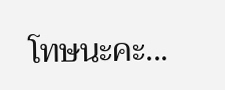โทษนะคะ...